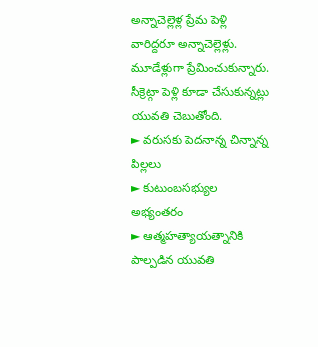అన్నాచెల్లెళ్ల ప్రేమ పెళ్లి
వారిద్దరూ అన్నాచెల్లెళ్లు. మూడేళ్లుగా ప్రేమించుకున్నారు. సీక్రెట్గా పెళ్లి కూడా చేసుకున్నట్లు యువతి చెబుతోంది.
► వరుసకు పెదనాన్న చిన్నాన్న పిల్లలు
► కుటుంబసభ్యుల అభ్యంతరం
► ఆత్మహత్యాయత్నానికి పాల్పడిన యువతి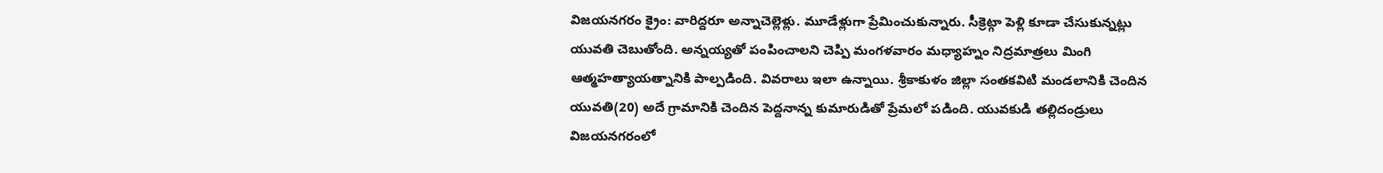విజయనగరం క్రైం: వారిద్దరూ అన్నాచెల్లెళ్లు. మూడేళ్లుగా ప్రేమించుకున్నారు. సీక్రెట్గా పెళ్లి కూడా చేసుకున్నట్లు యువతి చెబుతోంది. అన్నయ్యతో పంపించాలని చెప్పి మంగళవారం మధ్యాహ్నం నిద్రమాత్రలు మింగి ఆత్మహత్యాయత్నానికి పాల్పడింది. వివరాలు ఇలా ఉన్నాయి. శ్రీకాకుళం జిల్లా సంతకవిటి మండలానికి చెందిన యువతి(20) అదే గ్రామానికి చెందిన పెద్దనాన్న కుమారుడితో ప్రేమలో పడింది. యువకుడి తల్లిదండ్రులు విజయనగరంలో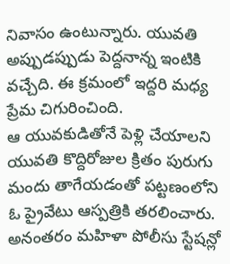నివాసం ఉంటున్నారు. యువతి అప్పుడప్పుడు పెద్దనాన్న ఇంటికి వచ్చేది. ఈ క్రమంలో ఇద్దరి మధ్య ప్రేమ చిగురించింది.
ఆ యువకుడితోనే పెళ్లి చేయాలని యువతి కొద్దిరోజుల క్రితం పురుగు మందు తాగేయడంతో పట్టణంలోని ఓ ప్రైవేటు ఆస్పత్రికి తరలించారు. అనంతరం మహిళా పోలీసు స్టేషన్లో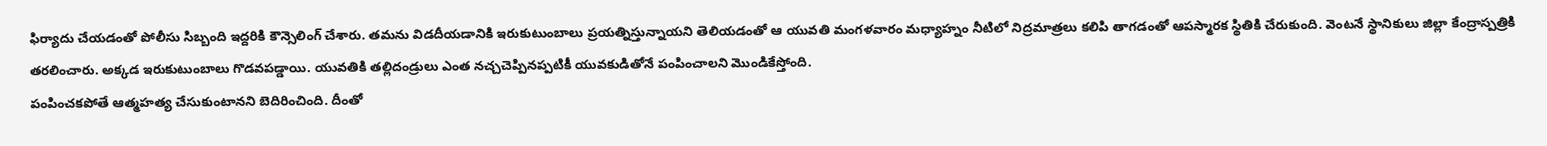ఫిర్యాదు చేయడంతో పోలీసు సిబ్బంది ఇద్దరికి కౌన్సెలింగ్ చేశారు. తమను విడదీయడానికి ఇరుకుటుంబాలు ప్రయత్నిస్తున్నాయని తెలియడంతో ఆ యువతి మంగళవారం మధ్యాహ్నం నీటిలో నిద్రమాత్రలు కలిపి తాగడంతో ఆపస్మారక స్థితికి చేరుకుంది. వెంటనే స్థానికులు జిల్లా కేంద్రాస్పత్రికి తరలించారు. అక్కడ ఇరుకుటుంబాలు గొడవపడ్డాయి. యువతికి తల్లిదండ్రులు ఎంత నచ్చచెప్పినప్పటికీ యువకుడితోనే పంపించాలని మొండికేస్తోంది.
పంపించకపోతే ఆత్మహత్య చేసుకుంటానని బెదిరించింది. దీంతో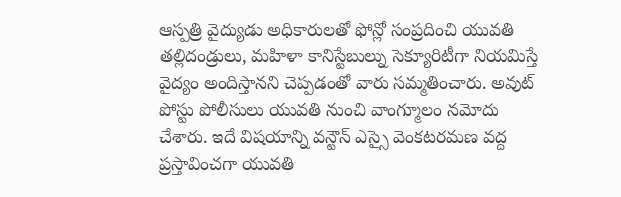ఆస్పత్రి వైద్యుడు అధికారులతో ఫోన్లో సంప్రదించి యువతి తల్లిదండ్రులు, మహిళా కానిస్టేబుల్ను సెక్యూరిటీగా నియమిస్తే వైద్యం అందిస్తానని చెప్పడంతో వారు సమ్మతించారు. అవుట్ పోస్టు పోలీసులు యువతి నుంచి వాంగ్మూలం నమోదు చేశారు. ఇదే విషయాన్ని వన్టౌన్ ఎస్సై వెంకటరమణ వద్ద ప్రస్తావించగా యువతి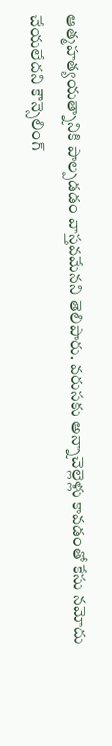ఆత్మహత్యయత్నానికి పాల్పడడం వాస్తవమేనని తెలిపారు. వరుసకు అన్నాచెల్లెళ్లు కావడంతో కేసు నమోదు చేయలేదని కౌన్సెలింగ్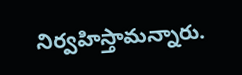నిర్వహిస్తామన్నారు.